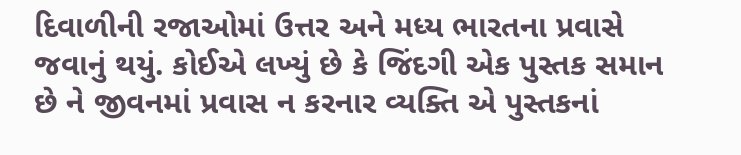દિવાળીની રજાઓમાં ઉત્તર અને મધ્ય ભારતના પ્રવાસે જવાનું થયું. કોઈએ લખ્યું છે કે જિંદગી એક પુસ્તક સમાન છે ને જીવનમાં પ્રવાસ ન કરનાર વ્યક્તિ એ પુસ્તકનાં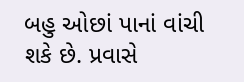બહુ ઓછાં પાનાં વાંચી શકે છે. પ્રવાસે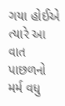ગયા હોઈએ ત્યારે આ વાત પાછળનો મર્મ વધુ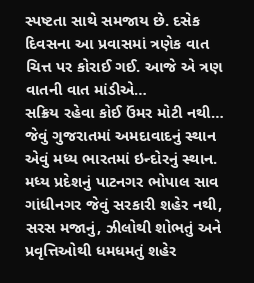સ્પષ્ટતા સાથે સમજાય છે. દસેક દિવસના આ પ્રવાસમાં ત્રણેક વાત ચિત્ત પર કોરાઈ ગઈ. આજે એ ત્રણ વાતની વાત માંડીએ…
સક્રિય રહેવા કોઈ ઉંમર મોટી નથી…
જેવું ગુજરાતમાં અમદાવાદનું સ્થાન એવું મધ્ય ભારતમાં ઇન્દોરનું સ્થાન. મધ્ય પ્રદેશનું પાટનગર ભોપાલ સાવ ગાંધીનગર જેવું સરકારી શહેર નથી, સરસ મજાનું, ઝીલોથી શોભતું અને પ્રવૃત્તિઓથી ધમધમતું શહેર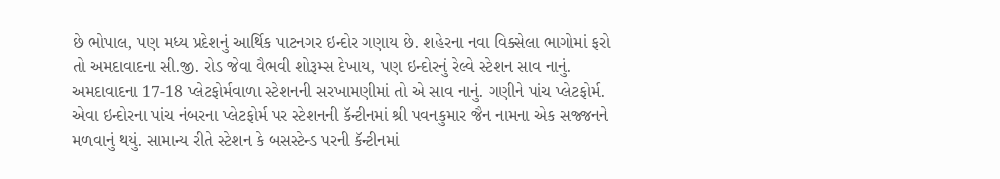છે ભોપાલ, પણ મધ્ય પ્રદેશનું આર્થિક પાટનગર ઇન્દોર ગણાય છે. શહેરના નવા વિક્સેલા ભાગોમાં ફરો તો અમદાવાદના સી.જી. રોડ જેવા વૈભવી શોરૂમ્સ દેખાય, પણ ઇન્દોરનું રેલ્વે સ્ટેશન સાવ નાનું. અમદાવાદના 17-18 પ્લેટફોર્મવાળા સ્ટેશનની સરખામણીમાં તો એ સાવ નાનું. ગણીને પાંચ પ્લેટફોર્મ.
એવા ઇન્દોરના પાંચ નંબરના પ્લેટફોર્મ પર સ્ટેશનની કૅન્ટીનમાં શ્રી પવનકુમાર જૈન નામના એક સજ્જનને મળવાનું થયું. સામાન્ય રીતે સ્ટેશન કે બસસ્ટેન્ડ પરની કૅન્ટીનમાં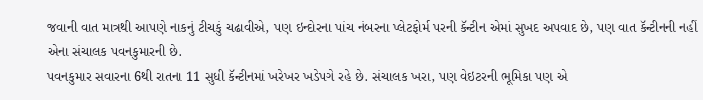જવાની વાત માત્રથી આપણે નાકનું ટીચકું ચઢાવીએ, પણ ઇન્દોરના પાંચ નંબરના પ્લેટફોર્મ પરની કૅન્ટીન એમાં સુખદ અપવાદ છે, પણ વાત કૅન્ટીનની નહીં એના સંચાલક પવનકુમારની છે.
પવનકુમાર સવારના 6થી રાતના 11 સુધી કૅન્ટીનમાં ખરેખર ખડેપગે રહે છે. સંચાલક ખરા, પણ વેઇટરની ભૂમિકા પણ એ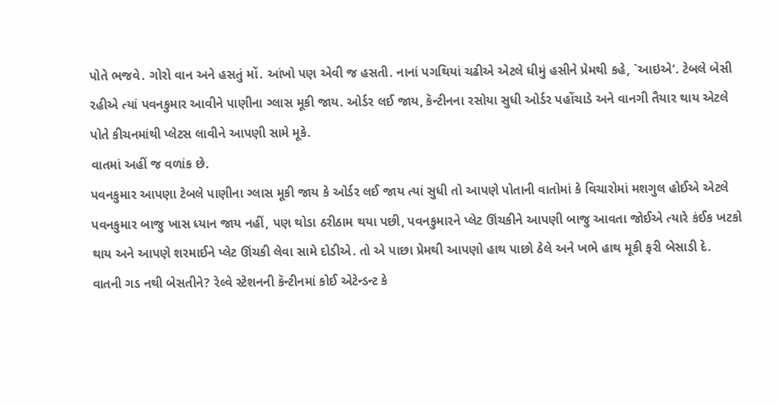પોતે ભજવે. ગોરો વાન અને હસતું મોં. આંખો પણ એવી જ હસતી. નાનાં પગથિયાં ચઢીએ એટલે ધીમું હસીને પ્રેમથી કહે, `આઇએ’. ટેબલે બેસી રહીએ ત્યાં પવનકુમાર આવીને પાણીના ગ્લાસ મૂકી જાય. ઓર્ડર લઈ જાય, કૅન્ટીનના રસોયા સુધી ઓર્ડર પહોંચાડે અને વાનગી તૈયાર થાય એટલે પોતે કીચનમાંથી પ્લેટસ લાવીને આપણી સામે મૂકે.
વાતમાં અહીં જ વળાંક છે.
પવનકુમાર આપણા ટેબલે પાણીના ગ્લાસ મૂકી જાય કે ઓર્ડર લઈ જાય ત્યાં સુધી તો આપણે પોતાની વાતોમાં કે વિચારોમાં મશગુલ હોઈએ એટલે પવનકુમાર બાજુ ખાસ ધ્યાન જાય નહીં, પણ થોડા ઠરીઠામ થયા પછી, પવનકુમારને પ્લેટ ઊંચકીને આપણી બાજુ આવતા જોઈએ ત્યારે કંઈક ખટકો થાય અને આપણે શરમાઈને પ્લેટ ઊંચકી લેવા સામે દોડીએ. તો એ પાછા પ્રેમથી આપણો હાથ પાછો ઠેલે અને ખભે હાથ મૂકી ફરી બેસાડી દે.
વાતની ગડ નથી બેસતીને? રેલ્વે સ્ટેશનની કૅન્ટીનમાં કોઈ એટેન્ડન્ટ કે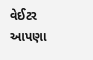વેઈટર આપણા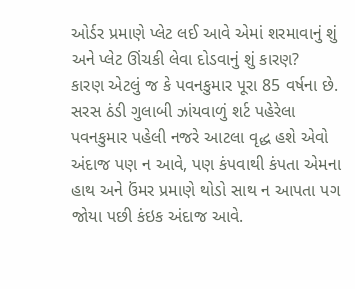ઓર્ડર પ્રમાણે પ્લેટ લઈ આવે એમાં શરમાવાનું શું અને પ્લેટ ઊંચકી લેવા દોડવાનું શું કારણ?
કારણ એટલું જ કે પવનકુમાર પૂરા 85 વર્ષના છે. સરસ ઠંડી ગુલાબી ઝાંયવાળું શર્ટ પહેરેલા પવનકુમાર પહેલી નજરે આટલા વૃદ્ધ હશે એવો અંદાજ પણ ન આવે, પણ કંપવાથી કંપતા એમના હાથ અને ઉંમર પ્રમાણે થોડો સાથ ન આપતા પગ જોયા પછી કંઇક અંદાજ આવે.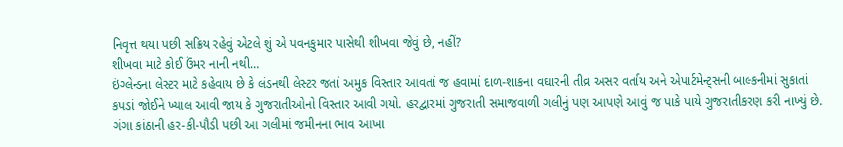નિવૃત્ત થયા પછી સક્રિય રહેવું એટલે શું એ પવનકુમાર પાસેથી શીખવા જેવું છે, નહીં?
શીખવા માટે કોઈ ઉંમર નાની નથી…
ઇંગ્લેન્ડના લેસ્ટર માટે કહેવાય છે કે લંડનથી લેસ્ટર જતાં અમુક વિસ્તાર આવતાં જ હવામાં દાળ-શાકના વઘારની તીવ્ર અસર વર્તાય અને એપાર્ટમેન્ટ્સની બાલ્કનીમાં સુકાતાં કપડાં જોઈને ખ્યાલ આવી જાય કે ગુજરાતીઓનો વિસ્તાર આવી ગયો. હરદ્વારમાં ગુજરાતી સમાજવાળી ગલીનું પણ આપણે આવું જ પાકે પાયે ગુજરાતીકરણ કરી નાખ્યું છે. ગંગા કાંઠાની હર-કી-પૌડી પછી આ ગલીમાં જમીનના ભાવ આખા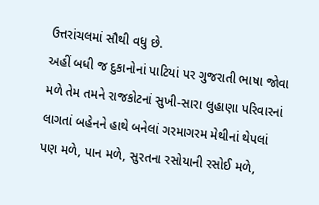ઉત્તરાંચલમાં સૌથી વધુ છે.
અહીં બધી જ દુકાનોનાં પાટિયાં પર ગુજરાતી ભાષા જોવા મળે તેમ તમને રાજકોટનાં સુખી-સારા લુહાણા પરિવારનાં લાગતાં બહેનને હાથે બનેલાં ગરમાગરમ મેથીનાં થેપલાં પણ મળે, પાન મળે, સુરતના રસોયાની રસોઈ મળે,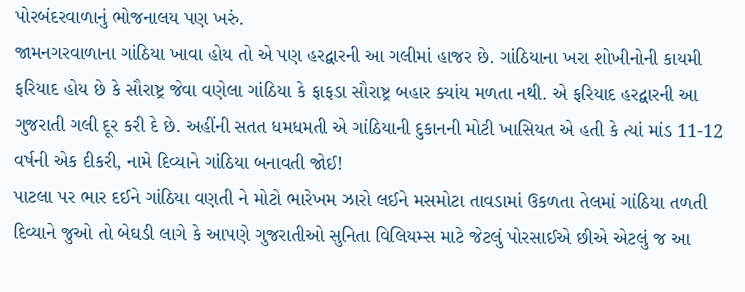પોરબંદરવાળાનું ભોજનાલય પણ ખરું.
જામનગરવાળાના ગાંઠિયા ખાવા હોય તો એ પણ હરદ્વારની આ ગલીમાં હાજર છે. ગાંઠિયાના ખરા શોખીનોની કાયમી ફરિયાદ હોય છે કે સૌરાષ્ટ્ર જેવા વણેલા ગાંઠિયા કે ફાફડા સૌરાષ્ટ્ર બહાર ક્યાંય મળતા નથી. એ ફરિયાદ હરદ્વારની આ ગુજરાતી ગલી દૂર કરી દે છે. અહીંની સતત ધમધમતી એ ગાંઠિયાની દુકાનની મોટી ખાસિયત એ હતી કે ત્યાં માંડ 11-12 વર્ષની એક દીકરી, નામે દિવ્યાને ગાંઠિયા બનાવતી જોઈ!
પાટલા પર ભાર દઈને ગાંઠિયા વણતી ને મોટો ભારેખમ ઝારો લઈને મસમોટા તાવડામાં ઉકળતા તેલમાં ગાંઠિયા તળતી દિવ્યાને જુઓ તો બેઘડી લાગે કે આપણે ગુજરાતીઓ સુનિતા વિલિયમ્સ માટે જેટલું પોરસાઈએ છીએ એટલું જ આ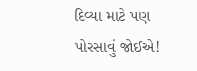દિવ્યા માટે પણ પોરસાવું જોઈએ!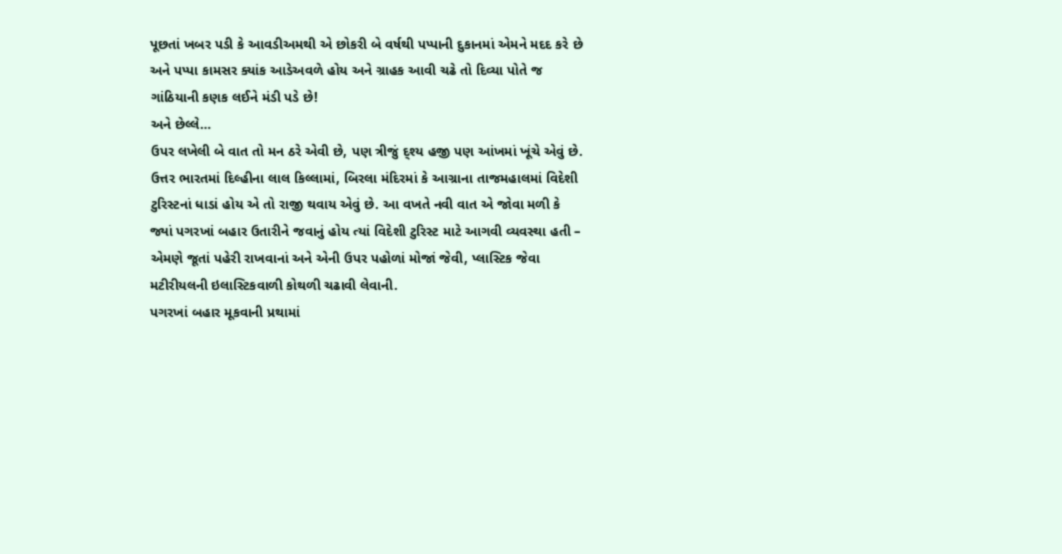પૂછતાં ખબર પડી કે આવડીઅમથી એ છોકરી બે વર્ષથી પપ્પાની દુકાનમાં એમને મદદ કરે છે અને પપ્પા કામસર ક્યાંક આડેઅવળે હોય અને ગ્રાહક આવી ચઢે તો દિવ્યા પોતે જ ગાંઠિયાની કણક લઈને મંડી પડે છે!
અને છેલ્લે…
ઉપર લખેલી બે વાત તો મન ઠરે એવી છે, પણ ત્રીજું દ્શ્ય હજી પણ આંખમાં ખૂંચે એવું છે.
ઉત્તર ભારતમાં દિલ્હીના લાલ કિલ્લામાં, બિરલા મંદિરમાં કે આગ્રાના તાજમહાલમાં વિદેશી ટુરિસ્ટનાં ધાડાં હોય એ તો રાજી થવાય એવું છે. આ વખતે નવી વાત એ જોવા મળી કે જ્યાં પગરખાં બહાર ઉતારીને જવાનું હોય ત્યાં વિદેશી ટુરિસ્ટ માટે આગવી વ્યવસ્થા હતી – એમણે જૂતાં પહેરી રાખવાનાં અને એની ઉપર પહોળાં મોજાં જેવી, પ્લાસ્ટિક જેવા મટીરીયલની ઇલાસ્ટિકવાળી કોથળી ચઢાવી લેવાની.
પગરખાં બહાર મૂકવાની પ્રથામાં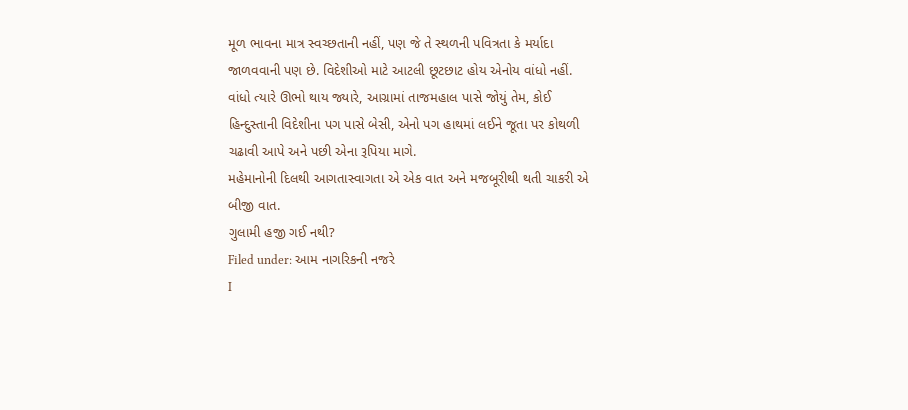મૂળ ભાવના માત્ર સ્વચ્છતાની નહીં, પણ જે તે સ્થળની પવિત્રતા કે મર્યાદા જાળવવાની પણ છે. વિદેશીઓ માટે આટલી છૂટછાટ હોય એનોય વાંધો નહીં. વાંધો ત્યારે ઊભો થાય જ્યારે, આગ્રામાં તાજમહાલ પાસે જોયું તેમ, કોઈ હિન્દુસ્તાની વિદેશીના પગ પાસે બેસી, એનો પગ હાથમાં લઈને જૂતા પર કોથળી ચઢાવી આપે અને પછી એના રૂપિયા માગે.
મહેમાનોની દિલથી આગતાસ્વાગતા એ એક વાત અને મજબૂરીથી થતી ચાકરી એ બીજી વાત.
ગુલામી હજી ગઈ નથી?
Filed under: આમ નાગરિકની નજરે
I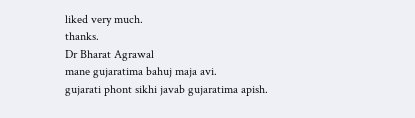liked very much.
thanks.
Dr Bharat Agrawal
mane gujaratima bahuj maja avi.
gujarati phont sikhi javab gujaratima apish.